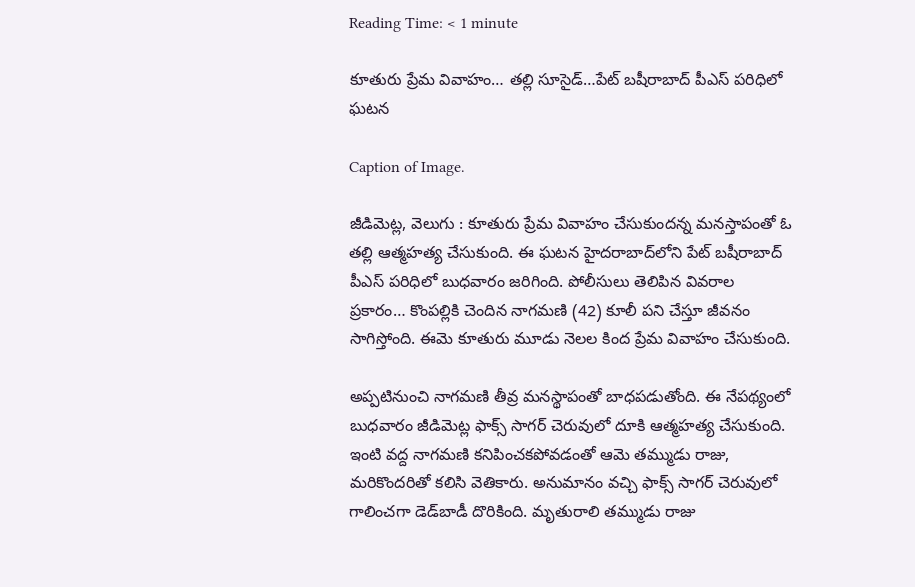Reading Time: < 1 minute

కూతురు ప్రేమ వివాహం… తల్లి సూసైడ్‌…పేట్‌ బషీరాబాద్‌ పీఎస్‌ పరిధిలో ఘటన

Caption of Image.

జీడిమెట్ల, వెలుగు : కూతురు ప్రేమ వివాహం చేసుకుందన్న మనస్తాపంతో ఓ తల్లి ఆత్మహత్య చేసుకుంది. ఈ ఘటన హైదరాబాద్‌లోని పేట్‌ బషీరాబాద్‌ పీఎస్‌ పరిధిలో బుధవారం జరిగింది. పోలీసులు తెలిపిన వివరాల ప్రకారం… కొంపల్లికి చెందిన నాగమణి (42) కూలీ పని చేస్తూ జీవనం సాగిస్తోంది. ఈమె కూతురు మూడు నెలల కింద ప్రేమ వివాహం చేసుకుంది.

అప్పటినుంచి నాగమణి తీవ్ర మనస్థాపంతో బాధపడుతోంది. ఈ నేపథ్యంలో బుధవారం జీడిమెట్ల ఫాక్స్ సాగర్ చెరువులో దూకి ఆత్మహత్య చేసుకుంది. ఇంటి వద్ద నాగమణి కనిపించకపోవడంతో ఆమె తమ్ముడు రాజు, మరికొందరితో కలిసి వెతికారు. అనుమానం వచ్చి ఫాక్స్‌ సాగర్ చెరువులో గాలించగా డెడ్‌బాడీ దొరికింది. మృతురాలి తమ్ముడు రాజు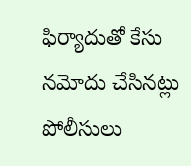ఫిర్యాదుతో కేసు నమోదు చేసినట్లు పోలీసులు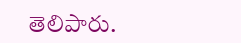తెలిపారు.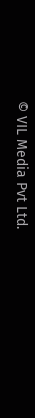© VIL Media Pvt Ltd.